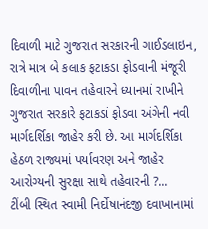દિવાળી માટે ગુજરાત સરકારની ગાઈડલાઇન, રાત્રે માત્ર બે કલાક ફટાકડા ફોડવાની મંજૂરી
દિવાળીના પાવન તહેવારને ધ્યાનમાં રાખીને ગુજરાત સરકારે ફટાકડાં ફોડવા અંગેની નવી માર્ગદર્શિકા જાહેર કરી છે. આ માર્ગદર્શિકા હેઠળ રાજ્યમાં પર્યાવરણ અને જાહેર આરોગ્યની સુરક્ષા સાથે તહેવારની ?...
ટીંબી સ્થિત સ્વામી નિર્દોષાનંદજી દવાખાનામાં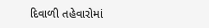દિવાળી તહેવારોમાં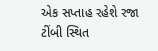એક સપ્તાહ રહેશે રજા
ટીંબી સ્થિત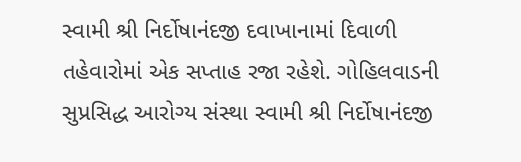સ્વામી શ્રી નિર્દોષાનંદજી દવાખાનામાં દિવાળી તહેવારોમાં એક સપ્તાહ રજા રહેશે. ગોહિલવાડની સુપ્રસિદ્ધ આરોગ્ય સંસ્થા સ્વામી શ્રી નિર્દોષાનંદજી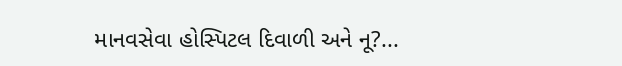માનવસેવા હોસ્પિટલ દિવાળી અને નૂ?...